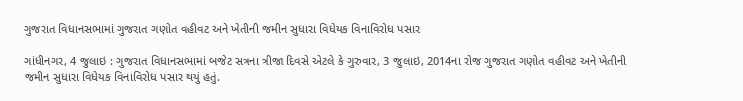ગુજરાત વિધાનસભામાં ગુજરાત ગણોત વહીવટ અને ખેતીની જમીન સુધારા વિધેયક વિનાવિરોધ પસાર

ગાંધીનગર, 4 જુલાઇ : ગુજરાત વિધાનસભામાં બજેટ સત્રના ત્રીજા દિવસે એટલે કે ગુરુવાર, 3 જુલાઇ, 2014ના રોજ ગુજરાત ગણોત વહીવટ અને ખેતીની જમીન સુધારા વિધેયક વિનાવિરોધ પસાર થયું હતું.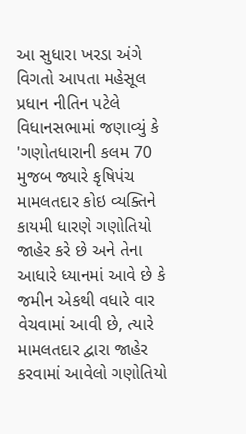આ સુધારા ખરડા અંગે વિગતો આપતા મહેસૂલ પ્રધાન નીતિન પટેલે વિધાનસભામાં જણાવ્યું કે 'ગણોતધારાની કલમ 70 મુજબ જ્યારે કૃષિપંચ મામલતદાર કોઇ વ્યક્તિને કાયમી ધારણે ગણોતિયો જાહેર કરે છે અને તેના આધારે ધ્યાનમાં આવે છે કે જમીન એકથી વધારે વાર વેચવામાં આવી છે, ત્યારે મામલતદાર દ્વારા જાહેર કરવામાં આવેલો ગણોતિયો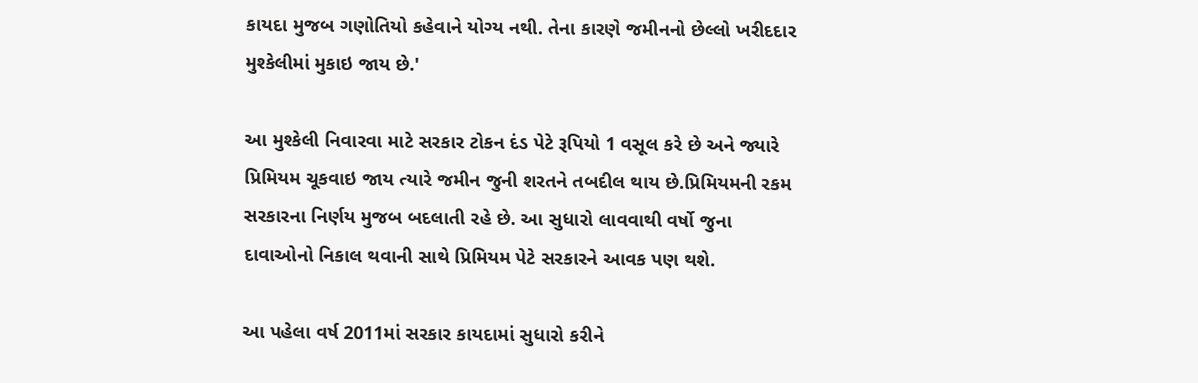કાયદા મુજબ ગણોતિયો કહેવાને યોગ્ય નથી. તેના કારણે જમીનનો છેલ્લો ખરીદદાર મુશ્કેલીમાં મુકાઇ જાય છે.'

આ મુશ્કેલી નિવારવા માટે સરકાર ટોકન દંડ પેટે રૂપિયો 1 વસૂલ કરે છે અને જ્યારે પ્રિમિયમ ચૂકવાઇ જાય ત્યારે જમીન જુની શરતને તબદીલ થાય છે.પ્રિમિયમની રકમ સરકારના નિર્ણય મુજબ બદલાતી રહે છે. આ સુધારો લાવવાથી વર્ષો જુના દાવાઓનો નિકાલ થવાની સાથે પ્રિમિયમ પેટે સરકારને આવક પણ થશે.

આ પહેલા વર્ષ 2011માં સરકાર કાયદામાં સુધારો કરીને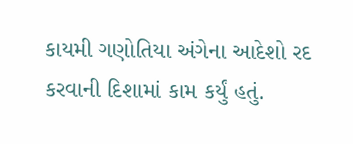કાયમી ગણોતિયા અંગેના આદેશો રદ કરવાની દિશામાં કામ કર્યું હતું.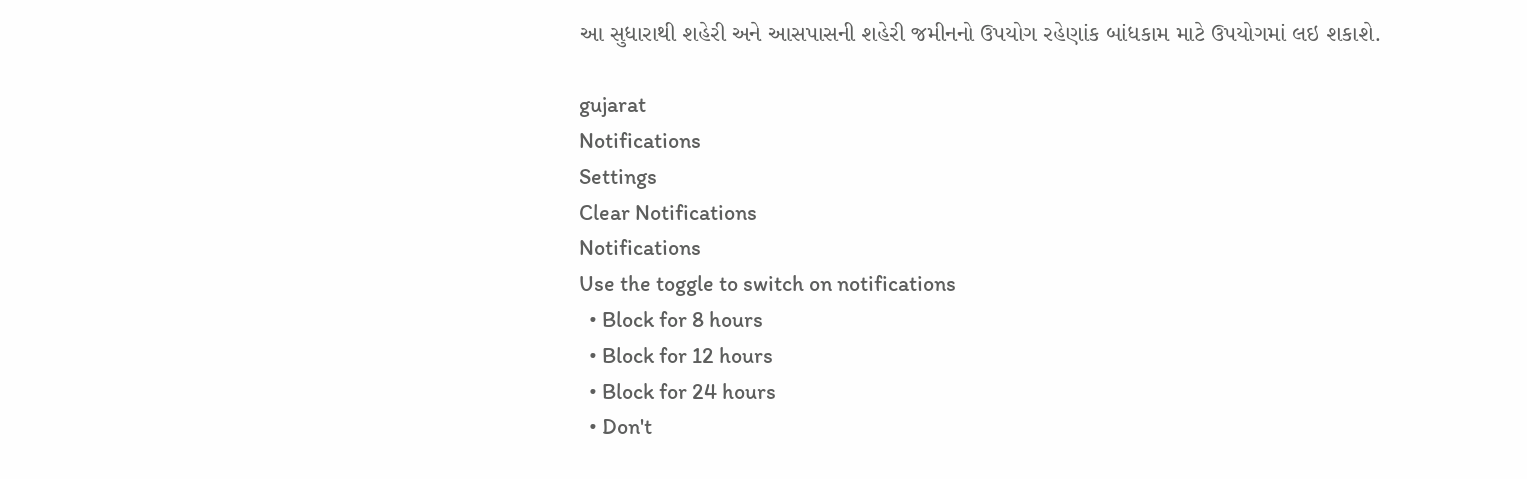આ સુધારાથી શહેરી અને આસપાસની શહેરી જમીનનો ઉપયોગ રહેણાંક બાંધકામ માટે ઉપયોગમાં લઇ શકાશે.

gujarat
Notifications
Settings
Clear Notifications
Notifications
Use the toggle to switch on notifications
  • Block for 8 hours
  • Block for 12 hours
  • Block for 24 hours
  • Don't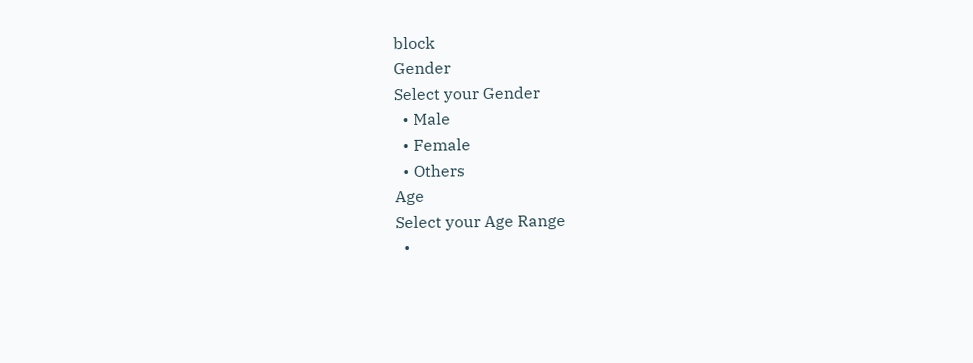block
Gender
Select your Gender
  • Male
  • Female
  • Others
Age
Select your Age Range
  •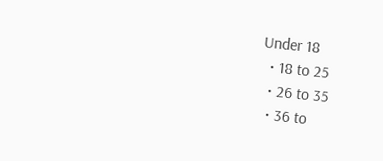Under 18
  • 18 to 25
  • 26 to 35
  • 36 to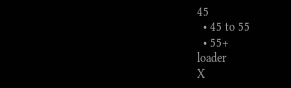45
  • 45 to 55
  • 55+
loader
X